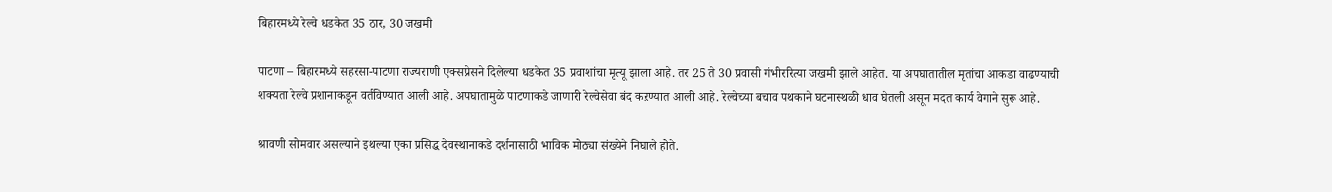बिहारमध्ये रेल्वे धडकेत 35 ठार, 30 जखमी

पाटणा – बिहारमध्ये सहरसा-पाटणा राज्यराणी एक्सप्रेसने दिलेल्या धडकेत 35 प्रवाशांचा मृत्यू झाला आहे. तर 25 ते 30 प्रवासी गंभीररित्या जखमी झाले आहेत. या अपघातातील मृतांचा आकडा वाढण्याची शक्यता रेल्वे प्रशानाकडून वर्तविण्यात आली आहे. अपघातामुळे पाटणाकडे जाणारी रेल्वेसेवा बंद कऱण्यात आली आहे. रेल्वेच्या बचाव पथकाने घटनास्थळी धाव घेतली असून मदत कार्य वेगाने सुरू आहे.

श्रावणी सोमवार असल्याने इथल्या एका प्रसिद्ध देवस्थानाकडे दर्शनासाठी भाविक मोठ्या संख्येने निघाले होते.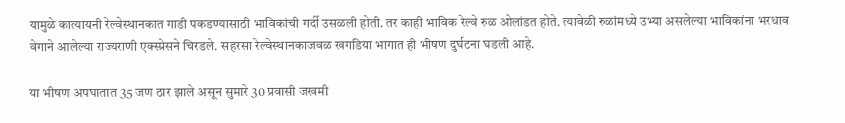यामुळे कात्यायनी रेल्वेस्थानकात गाडी पकडण्यासाठी भाविकांची गर्दी उसळली होती. तर काही भाविक रेल्वे रुळ ओलांडत होते. त्यावेळी रुळांमध्ये उभ्या असलेल्या भाविकांना भरधाव वेगाने आलेल्या राज्यराणी एक्स्प्रेसने चिरडले. सहरसा रेल्वेस्थानकाजवळ खगडिया भागात ही भीषण दुर्घटना घडली आहे.

या भीषण अपघातात 35 जण ठार झाले असून सुमारे 30 प्रवासी जखमी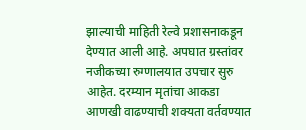झाल्याची माहिती रेल्वे प्रशासनाकडून देण्यात आली आहे. अपघात ग्रस्तांवर नजीकच्या रुग्णालयात उपचार सुरु आहेत. दरम्यान मृतांचा आकडा आणखी वाढण्याची शक्यता वर्तवण्यात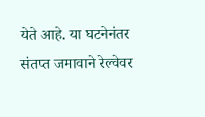येते आहे. या घटनेनंतर संतप्त जमावाने रेल्वेवर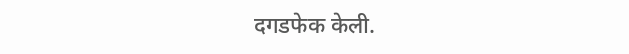दगडफेक केली.